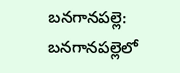బనగానపల్లె: బనగానపల్లెలో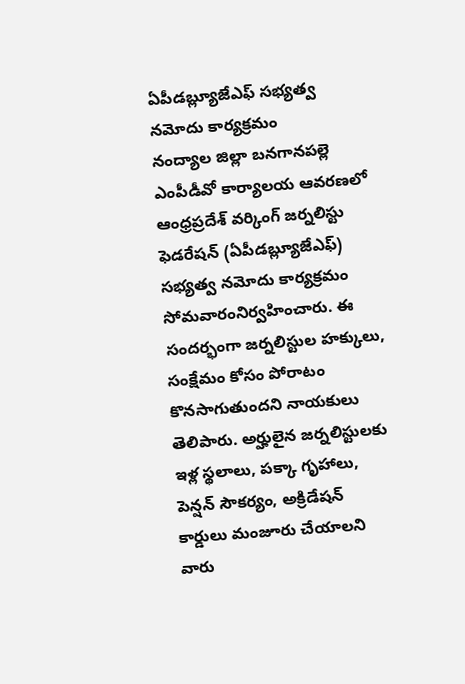ఏపీడబ్ల్యూజేఎఫ్ సభ్యత్వ నమోదు కార్యక్రమం
నంద్యాల జిల్లా బనగానపల్లె ఎంపీడీవో కార్యాలయ ఆవరణలో ఆంధ్రప్రదేశ్ వర్కింగ్ జర్నలిస్టు ఫెడరేషన్ (ఏపీడబ్ల్యూజేఎఫ్) సభ్యత్వ నమోదు కార్యక్రమం సోమవారంనిర్వహించారు. ఈ సందర్భంగా జర్నలిస్టుల హక్కులు, సంక్షేమం కోసం పోరాటం కొనసాగుతుందని నాయకులు తెలిపారు. అర్హులైన జర్నలిస్టులకు ఇళ్ల స్థలాలు, పక్కా గృహాలు, పెన్షన్ సౌకర్యం, అక్రిడేషన్ కార్డులు మంజూరు చేయాలని వారు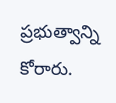ప్రభుత్వాన్ని కోరారు.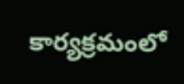కార్యక్రమంలో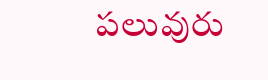పలువురు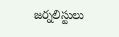జర్నలిస్టులు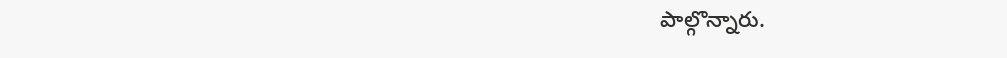పాల్గొన్నారు.